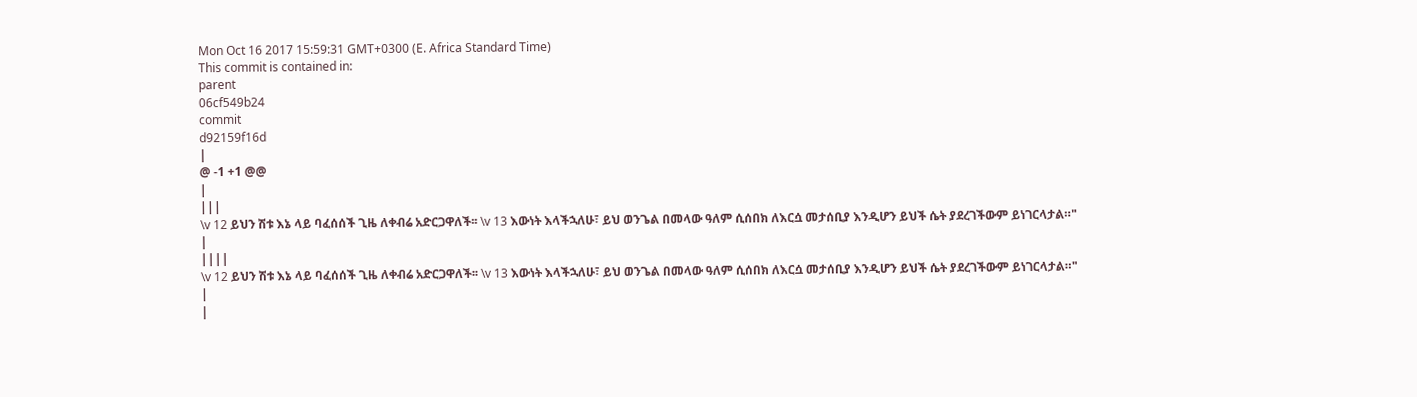Mon Oct 16 2017 15:59:31 GMT+0300 (E. Africa Standard Time)
This commit is contained in:
parent
06cf549b24
commit
d92159f16d
|
@ -1 +1 @@
|
|||
\v 12 ይህን ሽቱ እኔ ላይ ባፈሰሰች ጊዜ ለቀብሬ አድርጋዋለች፡፡ \v 13 እውነት እላችኋለሁ፣ ይህ ወንጌል በመላው ዓለም ሲሰበክ ለእርሷ መታሰቢያ እንዲሆን ይህች ሴት ያደረገችውም ይነገርላታል።"
|
||||
\v 12 ይህን ሽቱ እኔ ላይ ባፈሰሰች ጊዜ ለቀብሬ አድርጋዋለች፡፡ \v 13 እውነት እላችኋለሁ፣ ይህ ወንጌል በመላው ዓለም ሲሰበክ ለእርሷ መታሰቢያ እንዲሆን ይህች ሴት ያደረገችውም ይነገርላታል።"
|
|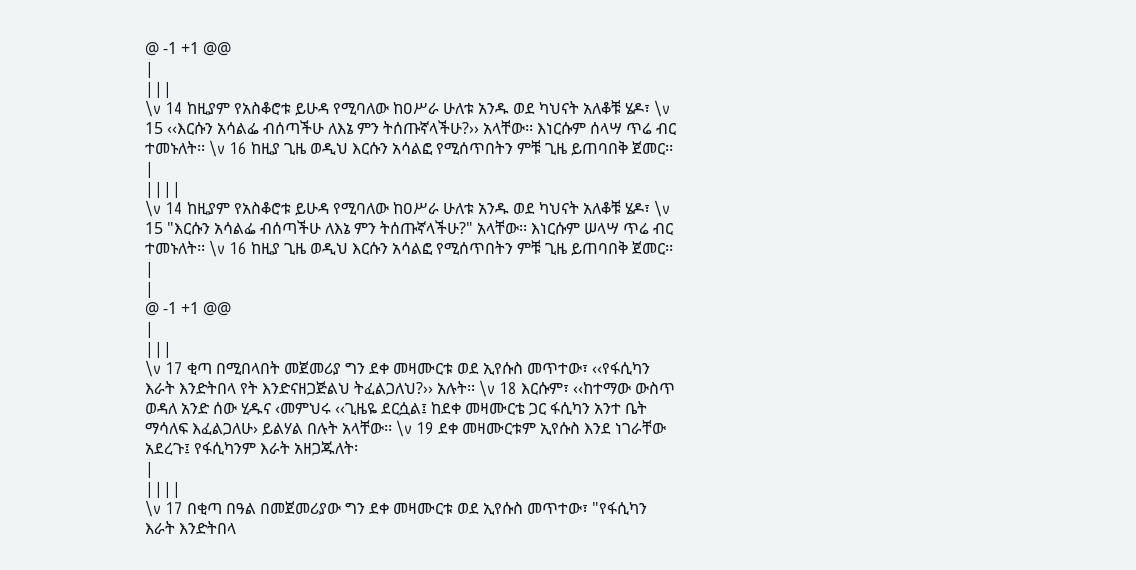@ -1 +1 @@
|
|||
\v 14 ከዚያም የአስቆሮቱ ይሁዳ የሚባለው ከዐሥራ ሁለቱ አንዱ ወደ ካህናት አለቆቹ ሄዶ፣ \v 15 ‹‹እርሱን አሳልፌ ብሰጣችሁ ለእኔ ምን ትሰጡኛላችሁ?›› አላቸው፡፡ እነርሱም ሰላሣ ጥሬ ብር ተመኑለት፡፡ \v 16 ከዚያ ጊዜ ወዲህ እርሱን አሳልፎ የሚሰጥበትን ምቹ ጊዜ ይጠባበቅ ጀመር፡፡
|
||||
\v 14 ከዚያም የአስቆሮቱ ይሁዳ የሚባለው ከዐሥራ ሁለቱ አንዱ ወደ ካህናት አለቆቹ ሄዶ፣ \v 15 "እርሱን አሳልፌ ብሰጣችሁ ለእኔ ምን ትሰጡኛላችሁ?" አላቸው፡፡ እነርሱም ሠላሣ ጥሬ ብር ተመኑለት፡፡ \v 16 ከዚያ ጊዜ ወዲህ እርሱን አሳልፎ የሚሰጥበትን ምቹ ጊዜ ይጠባበቅ ጀመር፡፡
|
|
@ -1 +1 @@
|
|||
\v 17 ቂጣ በሚበላበት መጀመሪያ ግን ደቀ መዛሙርቱ ወደ ኢየሱስ መጥተው፣ ‹‹የፋሲካን እራት እንድትበላ የት እንድናዘጋጅልህ ትፈልጋለህ?›› አሉት፡፡ \v 18 እርሱም፣ ‹‹ከተማው ውስጥ ወዳለ አንድ ሰው ሂዱና ‹መምህሩ ‹‹ጊዜዬ ደርሷል፤ ከደቀ መዛሙርቴ ጋር ፋሲካን አንተ ቤት ማሳለፍ እፈልጋለሁ› ይልሃል በሉት አላቸው፡፡ \v 19 ደቀ መዛሙርቱም ኢየሱስ እንደ ነገራቸው አደረጉ፤ የፋሲካንም እራት አዘጋጁለት፡
|
||||
\v 17 በቂጣ በዓል በመጀመሪያው ግን ደቀ መዛሙርቱ ወደ ኢየሱስ መጥተው፣ "የፋሲካን እራት እንድትበላ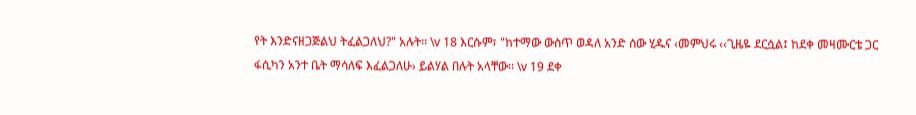የት እንድናዘጋጅልህ ትፈልጋለህ?" አሉት፡፡ \v 18 እርሱም፣ "ከተማው ውስጥ ወዳለ አንድ ሰው ሂዱና ‹መምህሩ ‹‹ጊዜዬ ደርሷል፤ ከደቀ መዛሙርቴ ጋር ፋሲካን አንተ ቤት ማሳለፍ እፈልጋለሁ› ይልሃል በሉት አላቸው፡፡ \v 19 ደቀ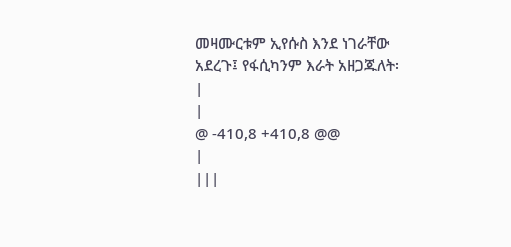መዛሙርቱም ኢየሱስ እንደ ነገራቸው አደረጉ፤ የፋሲካንም እራት አዘጋጁለት፡
|
|
@ -410,8 +410,8 @@
|
|||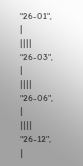"26-01",
|
||||
"26-03",
|
||||
"26-06",
|
||||
"26-12",
|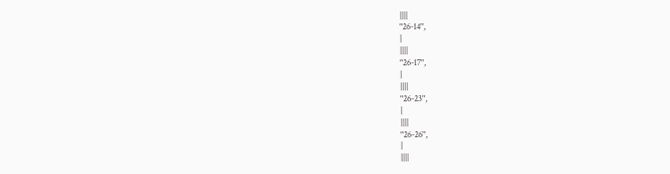||||
"26-14",
|
||||
"26-17",
|
||||
"26-23",
|
||||
"26-26",
|
||||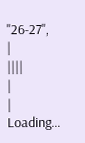"26-27",
|
||||
|
|
Loading…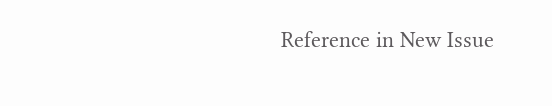Reference in New Issue